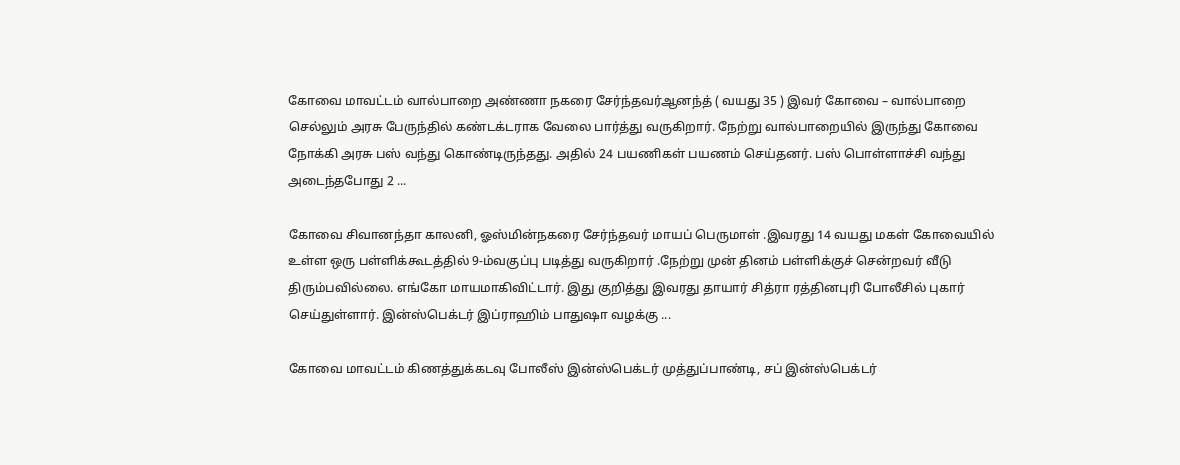கோவை மாவட்டம் வால்பாறை அண்ணா நகரை சேர்ந்தவர்ஆனந்த் ( வயது 35 ) இவர் கோவை – வால்பாறை செல்லும் அரசு பேருந்தில் கண்டக்டராக வேலை பார்த்து வருகிறார். நேற்று வால்பாறையில் இருந்து கோவை நோக்கி அரசு பஸ் வந்து கொண்டிருந்தது. அதில் 24 பயணிகள் பயணம் செய்தனர். பஸ் பொள்ளாச்சி வந்து அடைந்தபோது 2 ...

கோவை சிவானந்தா காலனி, ஓஸ்மின்நகரை சேர்ந்தவர் மாயப் பெருமாள் .இவரது 14 வயது மகள் கோவையில் உள்ள ஒரு பள்ளிக்கூடத்தில் 9-ம்வகுப்பு படித்து வருகிறார் .நேற்று முன் தினம் பள்ளிக்குச் சென்றவர் வீடு திரும்பவில்லை. எங்கோ மாயமாகிவிட்டார். இது குறித்து இவரது தாயார் சித்ரா ரத்தினபுரி போலீசில் புகார் செய்துள்ளார். இன்ஸ்பெக்டர் இப்ராஹிம் பாதுஷா வழக்கு ...

கோவை மாவட்டம் கிணத்துக்கடவு போலீஸ் இன்ஸ்பெக்டர் முத்துப்பாண்டி, சப் இன்ஸ்பெக்டர்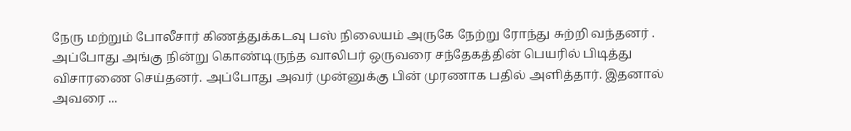நேரு மற்றும் போலீசார் கிணத்துக்கடவு பஸ் நிலையம் அருகே நேற்று ரோந்து சுற்றி வந்தனர் . அப்போது அங்கு நின்று கொண்டிருந்த வாலிபர் ஒருவரை சந்தேகத்தின் பெயரில் பிடித்து விசாரணை செய்தனர். அப்போது அவர் முன்னுக்கு பின் முரணாக பதில் அளித்தார். இதனால் அவரை ...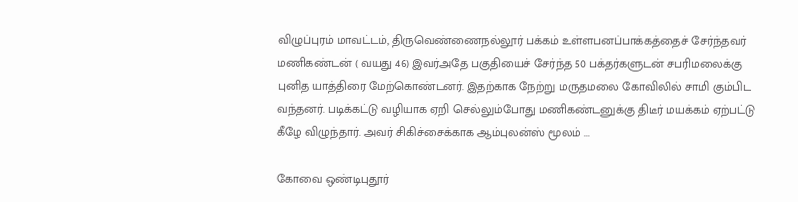விழுப்புரம் மாவட்டம், திருவெண்ணைநல்லூர் பக்கம் உள்ளபனப்பாக்கத்தைச் சேர்ந்தவர் மணிகண்டன் ( வயது 46) இவர்அதே பகுதியைச் சேர்ந்த 50 பக்தர்களுடன் சபரிமலைக்கு புனித யாத்திரை மேற்கொண்டனர். இதற்காக நேற்று மருதமலை கோவிலில் சாமி கும்பிட வந்தனர். படிக்கட்டு வழியாக ஏறி செல்லும்போது மணிகண்டனுக்கு திடீர் மயக்கம் ஏற்பட்டு கீழே விழுந்தார். அவர் சிகிச்சைக்காக ஆம்புலன்ஸ் மூலம் ...

கோவை ஒண்டிபுதூர்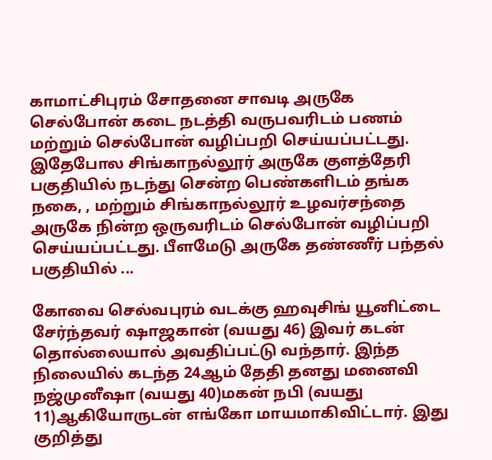காமாட்சிபுரம் சோதனை சாவடி அருகே செல்போன் கடை நடத்தி வருபவரிடம் பணம் மற்றும் செல்போன் வழிப்பறி செய்யப்பட்டது. இதேபோல சிங்காநல்லூர் அருகே குளத்தேரி பகுதியில் நடந்து சென்ற பெண்களிடம் தங்க நகை, , மற்றும் சிங்காநல்லூர் உழவர்சந்தை அருகே நின்ற ஒருவரிடம் செல்போன் வழிப்பறி செய்யப்பட்டது. பீளமேடு அருகே தண்ணீர் பந்தல் பகுதியில் ...

கோவை செல்வபுரம் வடக்கு ஹவுசிங் யூனிட்டை சேர்ந்தவர் ஷாஜகான் (வயது 46) இவர் கடன் தொல்லையால் அவதிப்பட்டு வந்தார். இந்த நிலையில் கடந்த 24ஆம் தேதி தனது மனைவி நஜ்முனீஷா (வயது 40)மகன் நபி (வயது 11)ஆகியோருடன் எங்கோ மாயமாகிவிட்டார். இது குறித்து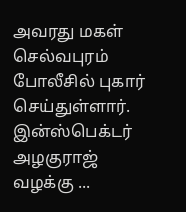அவரது மகள் செல்வபுரம் போலீசில் புகார் செய்துள்ளார். இன்ஸ்பெக்டர் அழகுராஜ் வழக்கு ...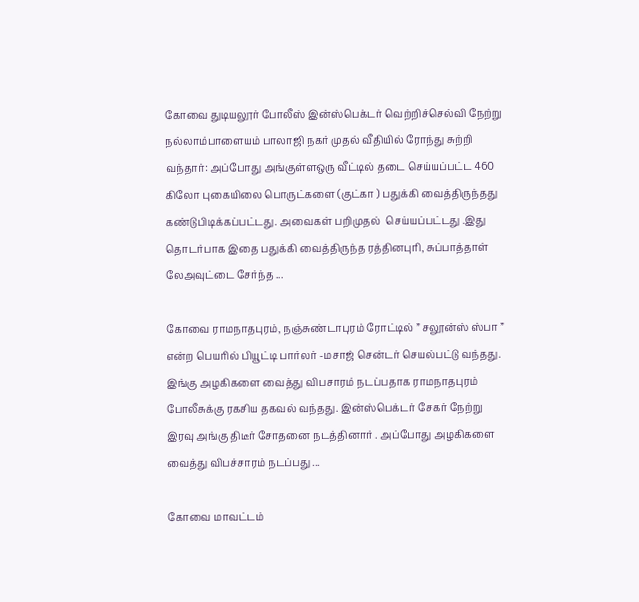கோவை துடியலூர் போலீஸ் இன்ஸ்பெக்டர் வெற்றிச்செல்வி நேற்று நல்லாம்பாளையம் பாலாஜி நகர் முதல் வீதியில் ரோந்து சுற்றி வந்தார்: அப்போது அங்குள்ளஒரு வீட்டில் தடை செய்யப்பட்ட 460 கிலோ புகையிலை பொருட்களை (குட்கா ) பதுக்கி வைத்திருந்தது கண்டுபிடிக்கப்பட்டது. அவைகள் பறிமுதல்  செய்யப்பட்டது .இது தொடர்பாக இதை பதுக்கி வைத்திருந்த ரத்தினபுரி, சுப்பாத்தாள் லேஅவுட்டை சேர்ந்த ...

கோவை ராமநாதபுரம், நஞ்சுண்டாபுரம் ரோட்டில் ” சலூன்ஸ் ஸ்பா ” என்ற பெயரில் பியூட்டி பார்லர் -மசாஜ் சென்டர் செயல்பட்டு வந்தது. இங்கு அழகிகளை வைத்து விபசாரம் நடப்பதாக ராமநாதபுரம் போலீசுக்கு ரகசிய தகவல் வந்தது. இன்ஸ்பெக்டர் சேகர் நேற்று இரவு அங்கு திடீர் சோதனை நடத்தினார் . அப்போது அழகிகளை வைத்து விபச்சாரம் நடப்பது ...

கோவை மாவட்டம்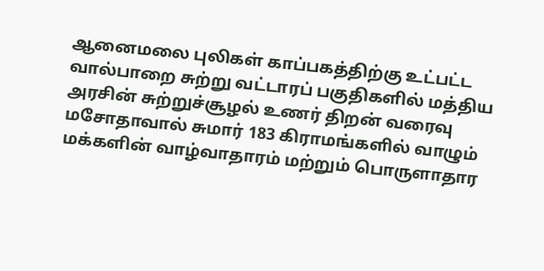ஆனைமலை புலிகள் காப்பகத்திற்கு உட்பட்ட வால்பாறை சுற்று வட்டாரப் பகுதிகளில் மத்திய அரசின் சுற்றுச்சூழல் உணர் திறன் வரைவு மசோதாவால் சுமார் 183 கிராமங்களில் வாழும் மக்களின் வாழ்வாதாரம் மற்றும் பொருளாதார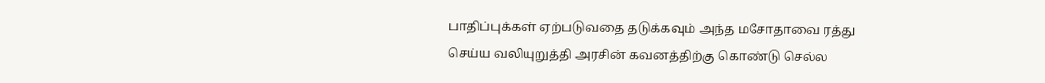பாதிப்புக்கள் ஏற்படுவதை தடுக்கவும் அந்த மசோதாவை ரத்து செய்ய வலியுறுத்தி அரசின் கவனத்திற்கு கொண்டு செல்ல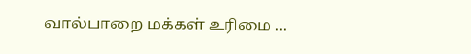வால்பாறை மக்கள் உரிமை ...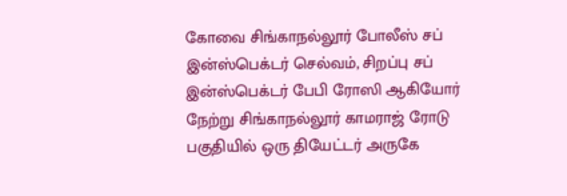கோவை சிங்காநல்லூர் போலீஸ் சப் இன்ஸ்பெக்டர் செல்வம், சிறப்பு சப் இன்ஸ்பெக்டர் பேபி ரோஸி ஆகியோர் நேற்று சிங்காநல்லூர் காமராஜ் ரோடு பகுதியில் ஒரு தியேட்டர் அருகே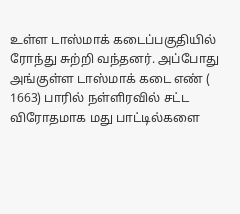உள்ள டாஸ்மாக் கடைப்பகுதியில் ரோந்து சுற்றி வந்தனர். அப்போது அங்குள்ள டாஸ்மாக் கடை எண் ( 1663) பாரில் நள்ளிரவில் சட்ட விரோதமாக மது பாட்டில்களை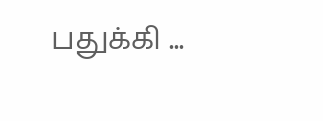பதுக்கி ...